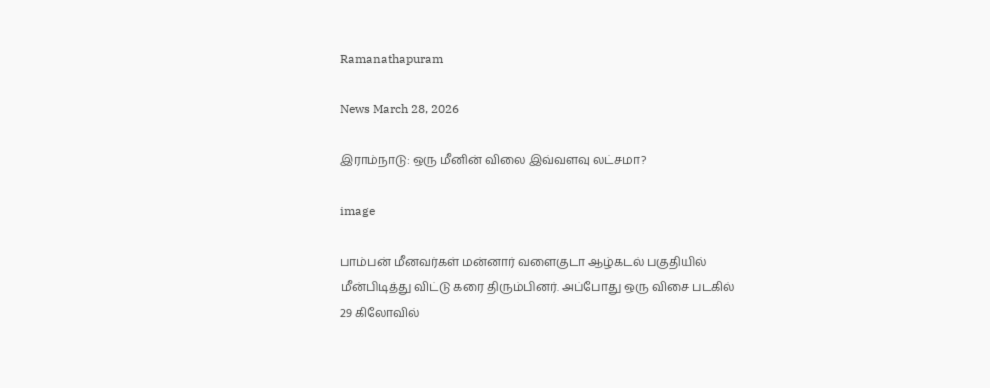Ramanathapuram

News March 28, 2026

இராம்நாடு: ஒரு மீனின் விலை இவ்வளவு லட்சமா?

image

பாம்பன் மீனவர்கள் மன்னார் வளைகுடா ஆழ்கடல் பகுதியில் மீன்பிடித்து விட்டு கரை திரும்பினர். அப்போது ஒரு விசை படகில் 29 கிலோவில்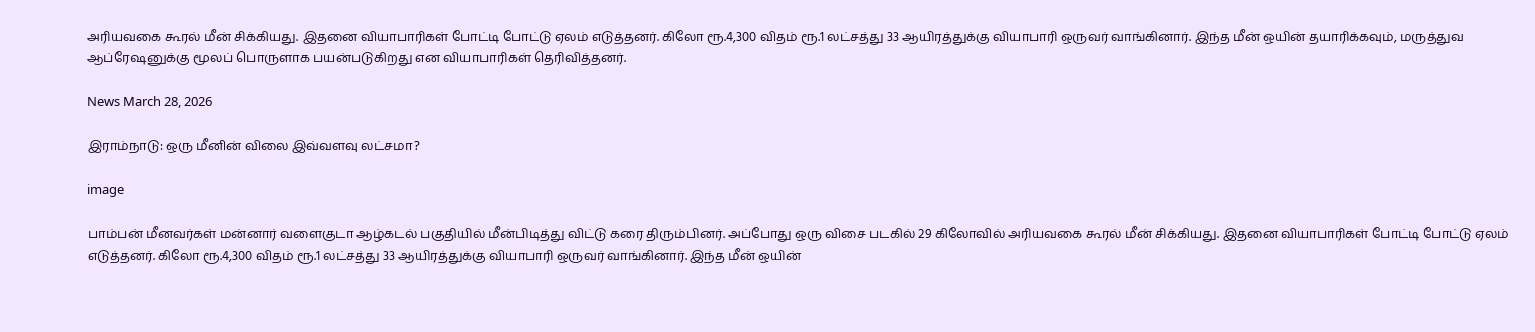அரியவகை கூரல் மீன் சிக்கியது. இதனை வியாபாரிகள் போட்டி போட்டு ஏலம் எடுத்தனர். கிலோ ரூ.4,300 விதம் ரூ.1 லட்சத்து 33 ஆயிரத்துக்கு வியாபாரி ஒருவர் வாங்கினார். இந்த மீன் ஒயின் தயாரிக்கவும், மருத்துவ ஆப்ரேஷனுக்கு மூலப் பொருளாக பயன்படுகிறது என வியாபாரிகள் தெரிவித்தனர்.

News March 28, 2026

இராம்நாடு: ஒரு மீனின் விலை இவ்வளவு லட்சமா?

image

பாம்பன் மீனவர்கள் மன்னார் வளைகுடா ஆழ்கடல் பகுதியில் மீன்பிடித்து விட்டு கரை திரும்பினர். அப்போது ஒரு விசை படகில் 29 கிலோவில் அரியவகை கூரல் மீன் சிக்கியது. இதனை வியாபாரிகள் போட்டி போட்டு ஏலம் எடுத்தனர். கிலோ ரூ.4,300 விதம் ரூ.1 லட்சத்து 33 ஆயிரத்துக்கு வியாபாரி ஒருவர் வாங்கினார். இந்த மீன் ஒயின்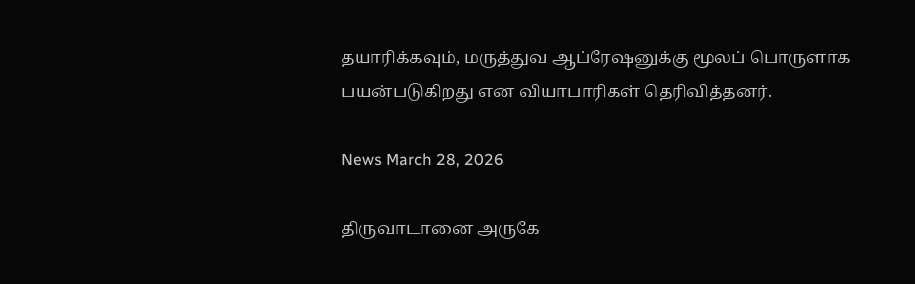தயாரிக்கவும், மருத்துவ ஆப்ரேஷனுக்கு மூலப் பொருளாக பயன்படுகிறது என வியாபாரிகள் தெரிவித்தனர்.

News March 28, 2026

திருவாடானை அருகே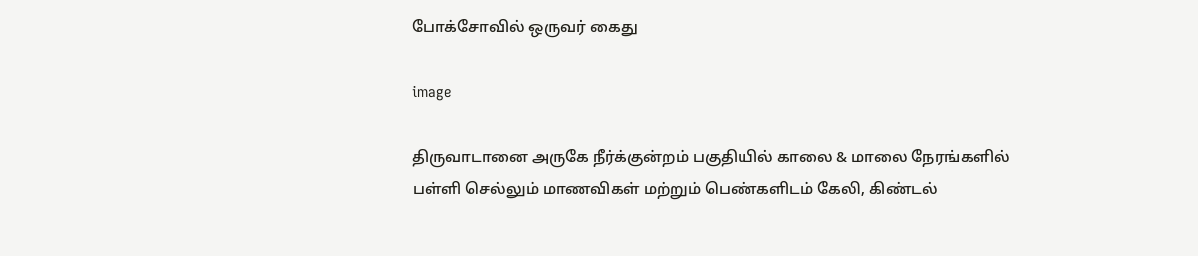போக்சோவில் ஒருவர் கைது

image

திருவாடானை அருகே நீர்க்குன்றம் பகுதியில் காலை & மாலை நேரங்களில் பள்ளி செல்லும் மாணவிகள் மற்றும் பெண்களிடம் கேலி, கிண்டல்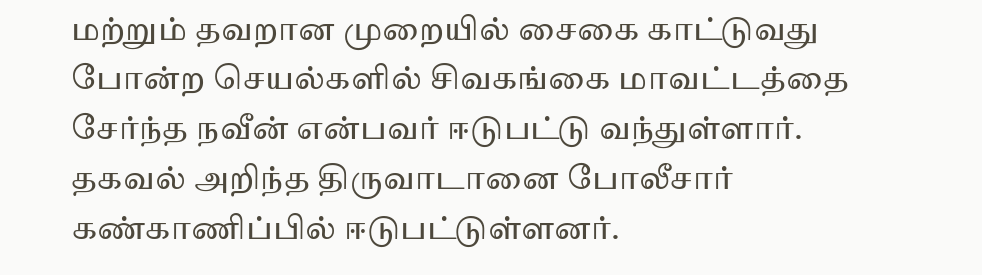மற்றும் தவறான முறையில் சைகை காட்டுவது போன்ற செயல்களில் சிவகங்கை மாவட்டத்தை சேர்ந்த நவீன் என்பவர் ஈடுபட்டு வந்துள்ளார். தகவல் அறிந்த திருவாடானை போலீசார் கண்காணிப்பில் ஈடுபட்டுள்ளனர்.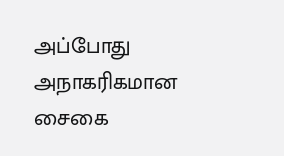அப்போது அநாகரிகமான சைகை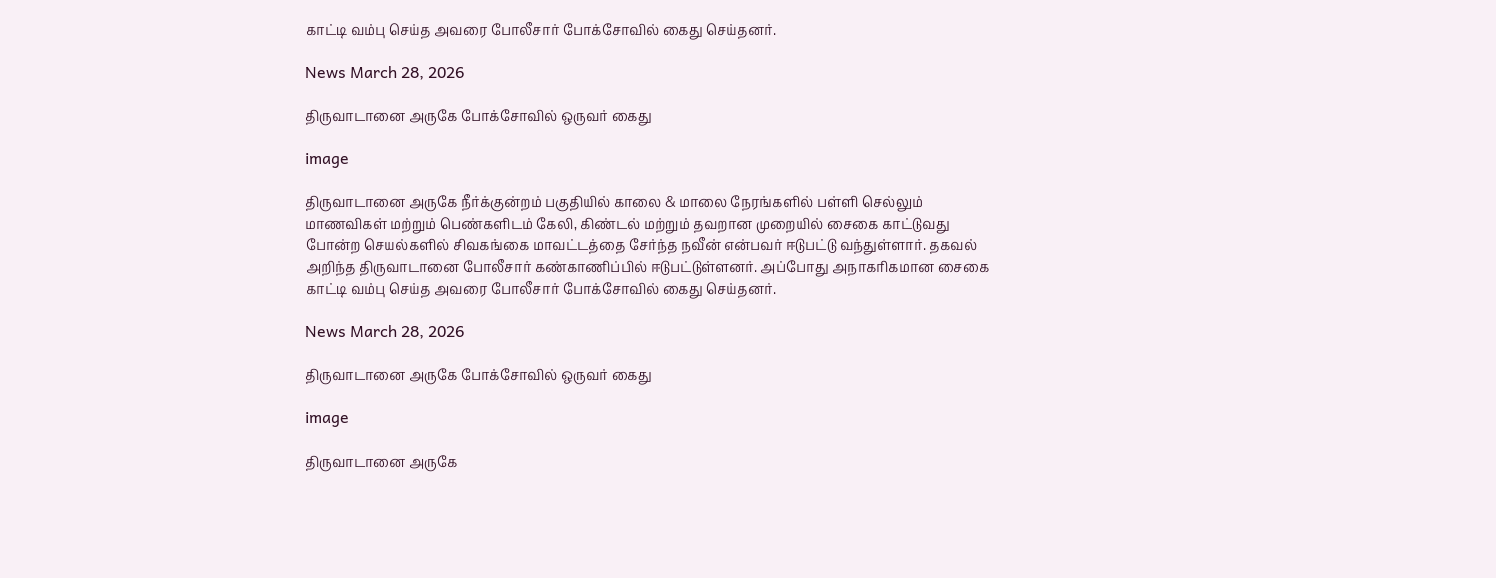காட்டி வம்பு செய்த அவரை போலீசார் போக்சோவில் கைது செய்தனர்.

News March 28, 2026

திருவாடானை அருகே போக்சோவில் ஒருவர் கைது

image

திருவாடானை அருகே நீர்க்குன்றம் பகுதியில் காலை & மாலை நேரங்களில் பள்ளி செல்லும் மாணவிகள் மற்றும் பெண்களிடம் கேலி, கிண்டல் மற்றும் தவறான முறையில் சைகை காட்டுவது போன்ற செயல்களில் சிவகங்கை மாவட்டத்தை சேர்ந்த நவீன் என்பவர் ஈடுபட்டு வந்துள்ளார். தகவல் அறிந்த திருவாடானை போலீசார் கண்காணிப்பில் ஈடுபட்டுள்ளனர். அப்போது அநாகரிகமான சைகை காட்டி வம்பு செய்த அவரை போலீசார் போக்சோவில் கைது செய்தனர்.

News March 28, 2026

திருவாடானை அருகே போக்சோவில் ஒருவர் கைது

image

திருவாடானை அருகே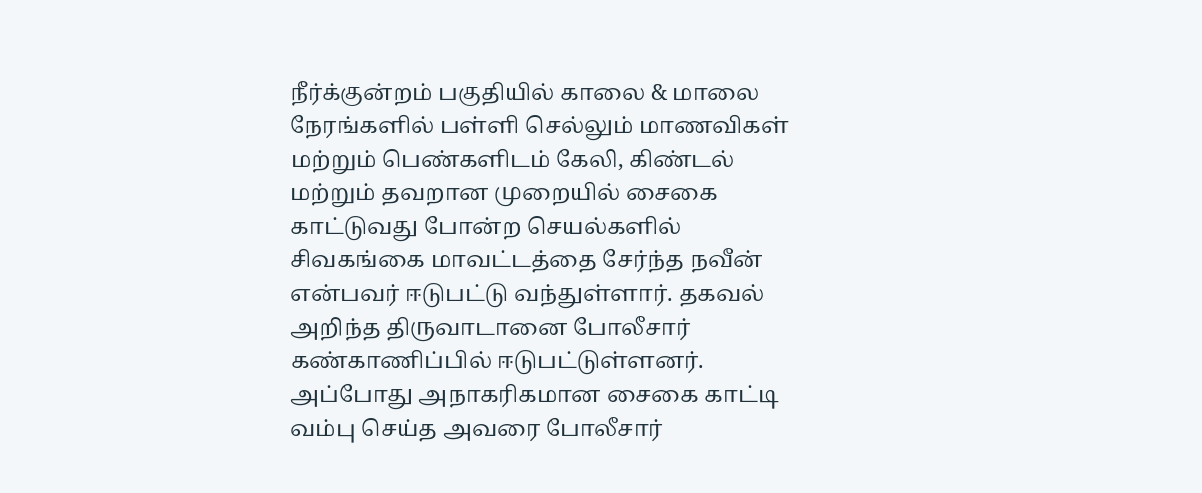நீர்க்குன்றம் பகுதியில் காலை & மாலை நேரங்களில் பள்ளி செல்லும் மாணவிகள் மற்றும் பெண்களிடம் கேலி, கிண்டல் மற்றும் தவறான முறையில் சைகை காட்டுவது போன்ற செயல்களில் சிவகங்கை மாவட்டத்தை சேர்ந்த நவீன் என்பவர் ஈடுபட்டு வந்துள்ளார். தகவல் அறிந்த திருவாடானை போலீசார் கண்காணிப்பில் ஈடுபட்டுள்ளனர். அப்போது அநாகரிகமான சைகை காட்டி வம்பு செய்த அவரை போலீசார்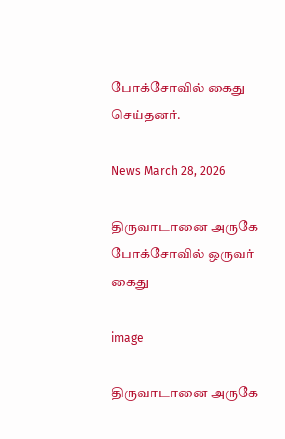போக்சோவில் கைது செய்தனர்.

News March 28, 2026

திருவாடானை அருகே போக்சோவில் ஒருவர் கைது

image

திருவாடானை அருகே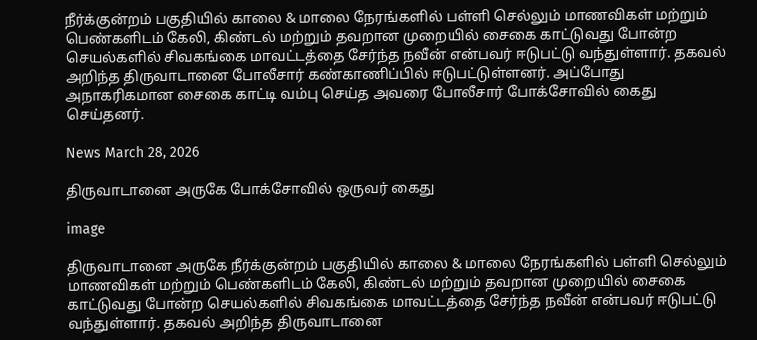நீர்க்குன்றம் பகுதியில் காலை & மாலை நேரங்களில் பள்ளி செல்லும் மாணவிகள் மற்றும் பெண்களிடம் கேலி, கிண்டல் மற்றும் தவறான முறையில் சைகை காட்டுவது போன்ற செயல்களில் சிவகங்கை மாவட்டத்தை சேர்ந்த நவீன் என்பவர் ஈடுபட்டு வந்துள்ளார். தகவல் அறிந்த திருவாடானை போலீசார் கண்காணிப்பில் ஈடுபட்டுள்ளனர். அப்போது அநாகரிகமான சைகை காட்டி வம்பு செய்த அவரை போலீசார் போக்சோவில் கைது செய்தனர்.

News March 28, 2026

திருவாடானை அருகே போக்சோவில் ஒருவர் கைது

image

திருவாடானை அருகே நீர்க்குன்றம் பகுதியில் காலை & மாலை நேரங்களில் பள்ளி செல்லும் மாணவிகள் மற்றும் பெண்களிடம் கேலி, கிண்டல் மற்றும் தவறான முறையில் சைகை காட்டுவது போன்ற செயல்களில் சிவகங்கை மாவட்டத்தை சேர்ந்த நவீன் என்பவர் ஈடுபட்டு வந்துள்ளார். தகவல் அறிந்த திருவாடானை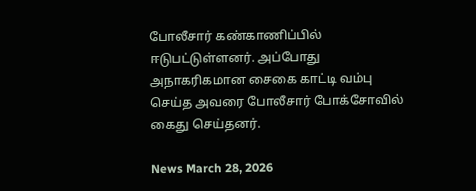போலீசார் கண்காணிப்பில் ஈடுபட்டுள்ளனர். அப்போது அநாகரிகமான சைகை காட்டி வம்பு செய்த அவரை போலீசார் போக்சோவில் கைது செய்தனர்.

News March 28, 2026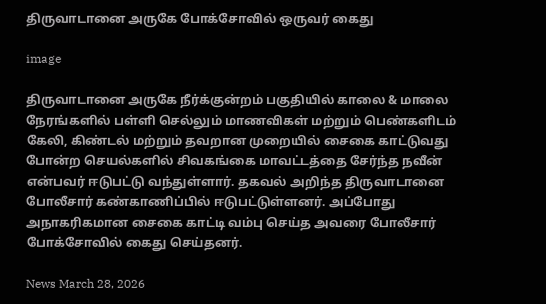திருவாடானை அருகே போக்சோவில் ஒருவர் கைது

image

திருவாடானை அருகே நீர்க்குன்றம் பகுதியில் காலை & மாலை நேரங்களில் பள்ளி செல்லும் மாணவிகள் மற்றும் பெண்களிடம் கேலி, கிண்டல் மற்றும் தவறான முறையில் சைகை காட்டுவது போன்ற செயல்களில் சிவகங்கை மாவட்டத்தை சேர்ந்த நவீன் என்பவர் ஈடுபட்டு வந்துள்ளார். தகவல் அறிந்த திருவாடானை போலீசார் கண்காணிப்பில் ஈடுபட்டுள்ளனர். அப்போது அநாகரிகமான சைகை காட்டி வம்பு செய்த அவரை போலீசார் போக்சோவில் கைது செய்தனர்.

News March 28, 2026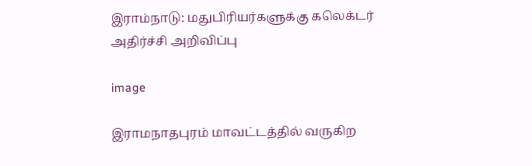இராம்நாடு: மதுபிரியர்களுக்கு கலெக்டர் அதிர்ச்சி அறிவிப்பு

image

இராமநாதபுரம் மாவட்டத்தில் வருகிற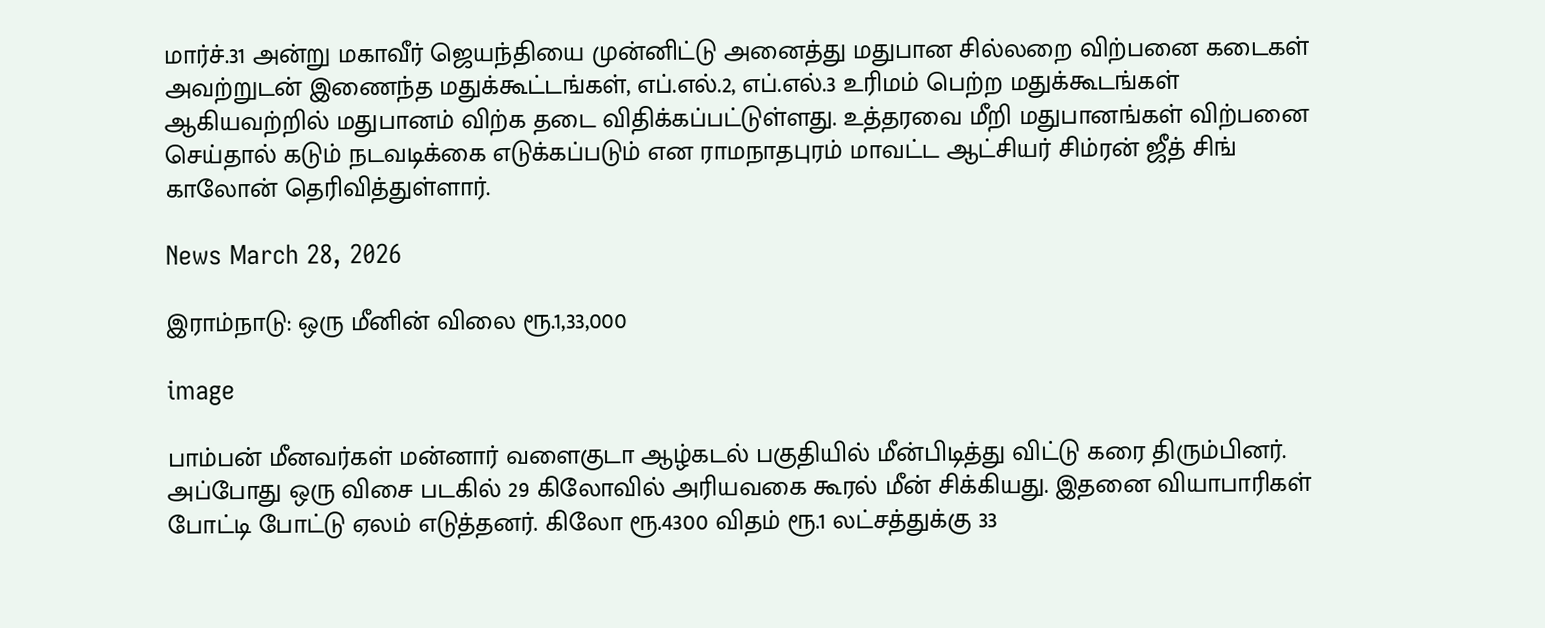மார்ச்.31 அன்று மகாவீர் ஜெயந்தியை முன்னிட்டு அனைத்து மதுபான சில்லறை விற்பனை கடைகள் அவற்றுடன் இணைந்த மதுக்கூட்டங்கள், எப்.எல்.2, எப்.எல்.3 உரிமம் பெற்ற மதுக்கூடங்கள் ஆகியவற்றில் மதுபானம் விற்க தடை விதிக்கப்பட்டுள்ளது. உத்தரவை மீறி மதுபானங்கள் விற்பனை செய்தால் கடும் நடவடிக்கை எடுக்கப்படும் என ராமநாதபுரம் மாவட்ட ஆட்சியர் சிம்ரன் ஜீத் சிங் காலோன் தெரிவித்துள்ளார்.

News March 28, 2026

இராம்நாடு: ஒரு மீனின் விலை ரூ.1,33,000

image

பாம்பன் மீனவர்கள் மன்னார் வளைகுடா ஆழ்கடல் பகுதியில் மீன்பிடித்து விட்டு கரை திரும்பினர். அப்போது ஒரு விசை படகில் 29 கிலோவில் அரியவகை கூரல் மீன் சிக்கியது. இதனை வியாபாரிகள் போட்டி போட்டு ஏலம் எடுத்தனர். கிலோ ரூ.4300 விதம் ரூ.1 லட்சத்துக்கு 33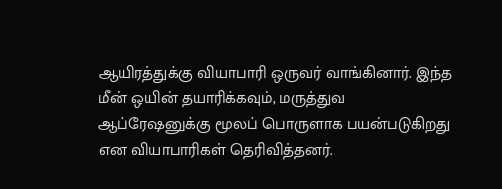ஆயிரத்துக்கு வியாபாரி ஒருவர் வாங்கினார். இந்த மீன் ஒயின் தயாரிக்கவும், மருத்துவ ஆப்ரேஷனுக்கு மூலப் பொருளாக பயன்படுகிறது என வியாபாரிகள் தெரிவித்தனர்.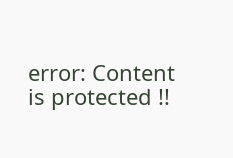error: Content is protected !!